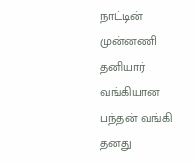நாட்டின் முன்னணி தனியார் வங்கியான பந்தன் வங்கி தனது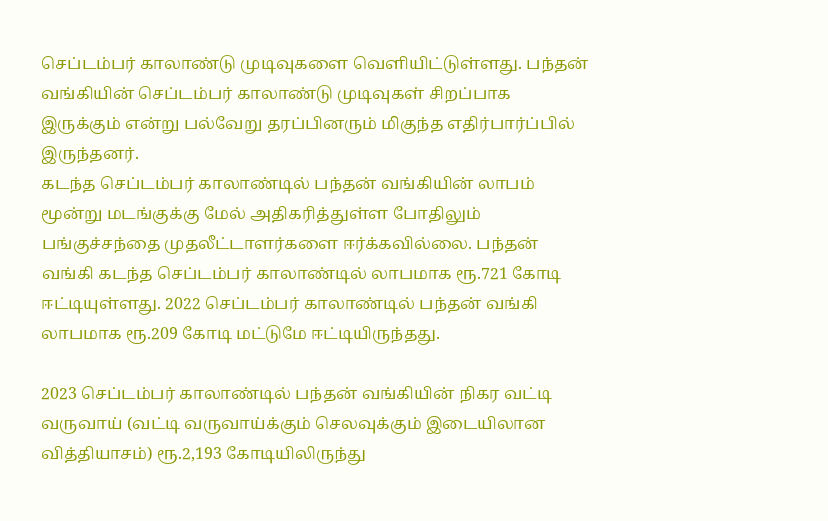செப்டம்பர் காலாண்டு முடிவுகளை வெளியிட்டுள்ளது. பந்தன் வங்கியின் செப்டம்பர் காலாண்டு முடிவுகள் சிறப்பாக இருக்கும் என்று பல்வேறு தரப்பினரும் மிகுந்த எதிர்பார்ப்பில் இருந்தனர்.
கடந்த செப்டம்பர் காலாண்டில் பந்தன் வங்கியின் லாபம் மூன்று மடங்குக்கு மேல் அதிகரித்துள்ள போதிலும் பங்குச்சந்தை முதலீட்டாளர்களை ஈர்க்கவில்லை. பந்தன் வங்கி கடந்த செப்டம்பர் காலாண்டில் லாபமாக ரூ.721 கோடி ஈட்டியுள்ளது. 2022 செப்டம்பர் காலாண்டில் பந்தன் வங்கி லாபமாக ரூ.209 கோடி மட்டுமே ஈட்டியிருந்தது.

2023 செப்டம்பர் காலாண்டில் பந்தன் வங்கியின் நிகர வட்டி வருவாய் (வட்டி வருவாய்க்கும் செலவுக்கும் இடையிலான வித்தியாசம்) ரூ.2,193 கோடியிலிருந்து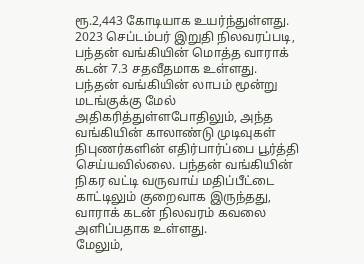ரூ.2,443 கோடியாக உயர்ந்துள்ளது. 2023 செப்டம்பர் இறுதி நிலவரப்படி, பந்தன் வங்கியின் மொத்த வாராக் கடன் 7.3 சதவீதமாக உள்ளது.
பந்தன் வங்கியின் லாபம் மூன்று மடங்குக்கு மேல் அதிகரித்துள்ளபோதிலும், அந்த வங்கியின் காலாண்டு முடிவுகள் நிபுணர்களின் எதிர்பார்ப்பை பூர்த்தி செய்யவில்லை. பந்தன் வங்கியின் நிகர வட்டி வருவாய் மதிப்பீட்டை காட்டிலும் குறைவாக இருந்தது, வாராக் கடன் நிலவரம் கவலை அளிப்பதாக உள்ளது.
மேலும்,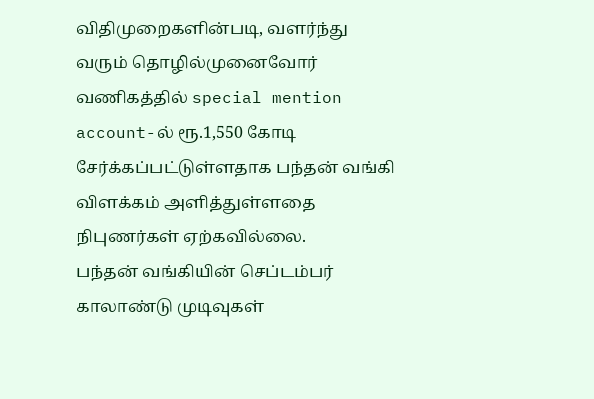விதிமுறைகளின்படி, வளர்ந்து வரும் தொழில்முனைவோர் வணிகத்தில் special mention account-ல் ரூ.1,550 கோடி சேர்க்கப்பட்டுள்ளதாக பந்தன் வங்கி விளக்கம் அளித்துள்ளதை நிபுணர்கள் ஏற்கவில்லை.
பந்தன் வங்கியின் செப்டம்பர் காலாண்டு முடிவுகள்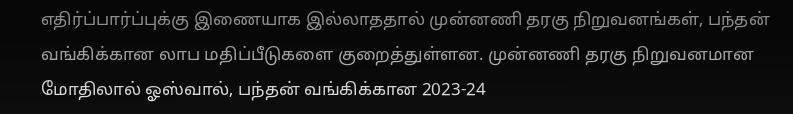எதிர்ப்பார்ப்புக்கு இணையாக இல்லாததால் முன்னணி தரகு நிறுவனங்கள், பந்தன் வங்கிக்கான லாப மதிப்பீடுகளை குறைத்துள்ளன. முன்னணி தரகு நிறுவனமான மோதிலால் ஓஸ்வால், பந்தன் வங்கிக்கான 2023-24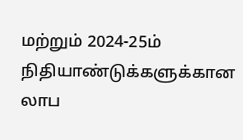மற்றும் 2024-25ம் நிதியாண்டுக்களுக்கான லாப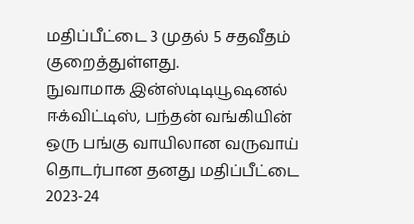மதிப்பீட்டை 3 முதல் 5 சதவீதம் குறைத்துள்ளது.
நுவாமாக இன்ஸ்டிடியூஷனல் ஈக்விட்டிஸ், பந்தன் வங்கியின் ஒரு பங்கு வாயிலான வருவாய் தொடர்பான தனது மதிப்பீட்டை 2023-24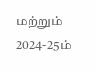மற்றும் 2024-25ம்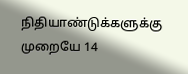நிதியாண்டுக்களுக்கு முறையே 14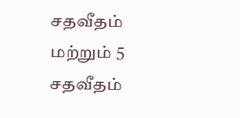சதவீதம் மற்றும் 5 சதவீதம்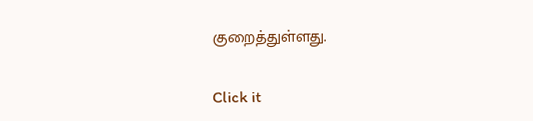குறைத்துள்ளது.


Click it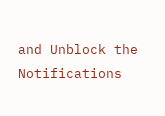and Unblock the Notifications